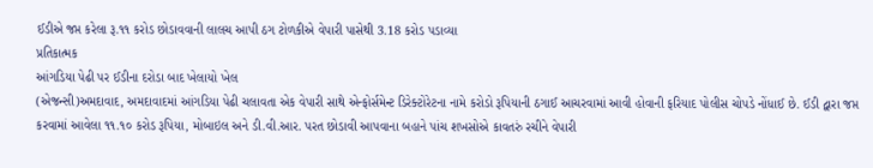ઈડીએ જપ્ત કરેલા રૂ.૧૧ કરોડ છોડાવવાની લાલચ આપી ઠગ ટોળકીએ વેપારી પાસેથી 3.18 કરોડ પડાવ્યા
પ્રતિકાત્મક
આંગડિયા પેઢી પર ઈડીના દરોડા બાદ ખેલાયો ખેલ
(એજન્સી)અમદાવાદ, અમદાવાદમાં આંગડિયા પેઢી ચલાવતા એક વેપારી સાથે એન્ફોર્સમેન્ટ ડિરેક્ટોરેટના નામે કરોડો રૂપિયાની ઠગાઈ આચરવામાં આવી હોવાની ફરિયાદ પોલીસ ચોપડે નોંધાઈ છે. ઈડી દ્વારા જપ્ત કરવામાં આવેલા ૧૧.૧૦ કરોડ રૂપિયા, મોબાઇલ અને ડી.વી.આર. પરત છોડાવી આપવાના બહાને પાંચ શખસોએ કાવતરું રચીને વેપારી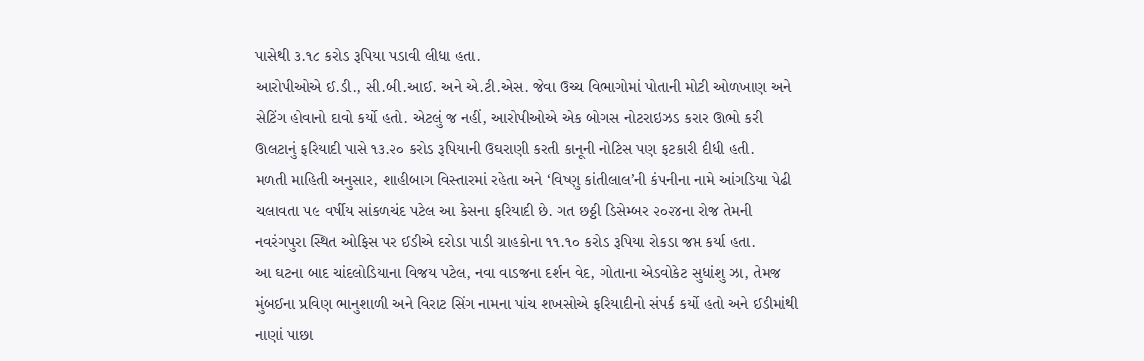પાસેથી ૩.૧૮ કરોડ રૂપિયા પડાવી લીધા હતા.
આરોપીઓએ ઈ.ડી., સી.બી.આઈ. અને એ.ટી.એસ. જેવા ઉચ્ચ વિભાગોમાં પોતાની મોટી ઓળખાણ અને સેટિંગ હોવાનો દાવો કર્યો હતો. એટલું જ નહીં, આરોપીઓએ એક બોગસ નોટરાઇઝડ કરાર ઊભો કરી ઊલટાનું ફરિયાદી પાસે ૧૩.૨૦ કરોડ રૂપિયાની ઉઘરાણી કરતી કાનૂની નોટિસ પણ ફટકારી દીધી હતી.
મળતી માહિતી અનુસાર, શાહીબાગ વિસ્તારમાં રહેતા અને ‘વિષ્ણુ કાંતીલાલ’ની કંપનીના નામે આંગડિયા પેઢી ચલાવતા ૫૯ વર્ષીય સાંકળચંદ પટેલ આ કેસના ફરિયાદી છે. ગત છઠ્ઠી ડિસેમ્બર ૨૦૨૪ના રોજ તેમની નવરંગપુરા સ્થિત ઓફિસ પર ઈડીએ દરોડા પાડી ગ્રાહકોના ૧૧.૧૦ કરોડ રૂપિયા રોકડા જપ્ત કર્યા હતા.
આ ઘટના બાદ ચાંદલોડિયાના વિજય પટેલ, નવા વાડજના દર્શન વેદ, ગોતાના એડવોકેટ સુધાંશુ ઝા, તેમજ મુંબઈના પ્રવિણ ભાનુશાળી અને વિરાટ સિંગ નામના પાંચ શખસોએ ફરિયાદીનો સંપર્ક કર્યો હતો અને ઈડીમાંથી નાણાં પાછા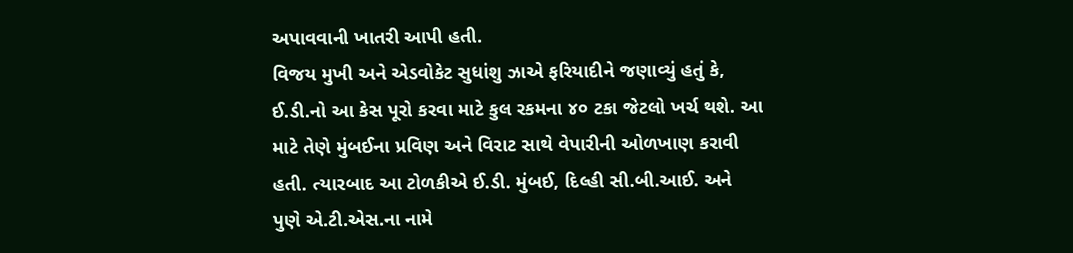અપાવવાની ખાતરી આપી હતી.
વિજય મુખી અને એડવોકેટ સુધાંશુ ઝાએ ફરિયાદીને જણાવ્યું હતું કે, ઈ.ડી.નો આ કેસ પૂરો કરવા માટે કુલ રકમના ૪૦ ટકા જેટલો ખર્ચ થશે. આ માટે તેણે મુંબઈના પ્રવિણ અને વિરાટ સાથે વેપારીની ઓળખાણ કરાવી હતી. ત્યારબાદ આ ટોળકીએ ઈ.ડી. મુંબઈ, દિલ્હી સી.બી.આઈ. અને પુણે એ.ટી.એસ.ના નામે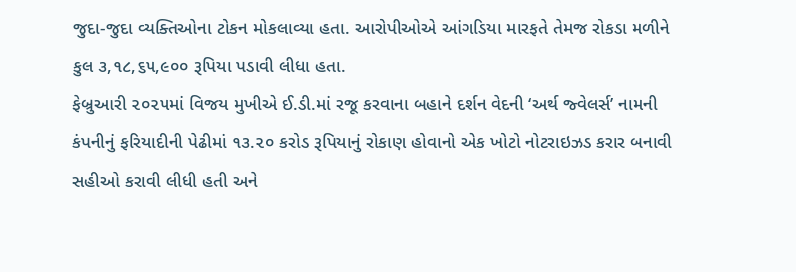જુદા-જુદા વ્યક્તિઓના ટોકન મોકલાવ્યા હતા. આરોપીઓએ આંગડિયા મારફતે તેમજ રોકડા મળીને કુલ ૩,૧૮,૬૫,૯૦૦ રૂપિયા પડાવી લીધા હતા.
ફેબ્રુઆરી ૨૦૨૫માં વિજય મુખીએ ઈ.ડી.માં રજૂ કરવાના બહાને દર્શન વેદની ‘અર્થ જ્વેલર્સ’ નામની કંપનીનું ફરિયાદીની પેઢીમાં ૧૩.૨૦ કરોડ રૂપિયાનું રોકાણ હોવાનો એક ખોટો નોટરાઇઝડ કરાર બનાવી સહીઓ કરાવી લીધી હતી અને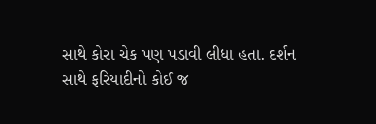સાથે કોરા ચેક પણ પડાવી લીધા હતા. દર્શન સાથે ફરિયાદીનો કોઈ જ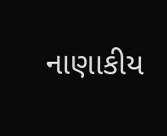નાણાકીય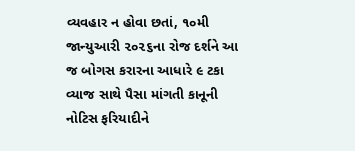વ્યવહાર ન હોવા છતાં, ૧૦મી જાન્યુઆરી ૨૦૨૬ના રોજ દર્શને આ જ બોગસ કરારના આધારે ૯ ટકા વ્યાજ સાથે પૈસા માંગતી કાનૂની નોટિસ ફરિયાદીને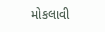મોકલાવી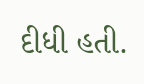દીધી હતી.